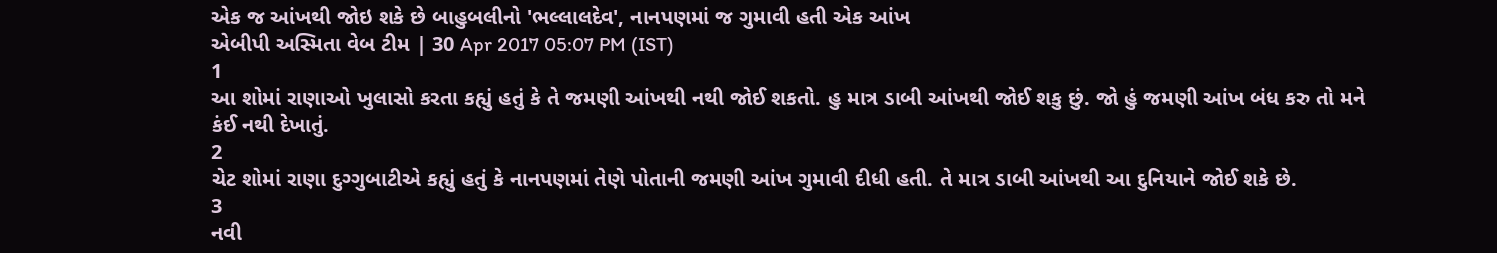એક જ આંખથી જોઇ શકે છે બાહુબલીનો 'ભલ્લાલદેવ', નાનપણમાં જ ગુમાવી હતી એક આંખ
એબીપી અસ્મિતા વેબ ટીમ | 30 Apr 2017 05:07 PM (IST)
1
આ શોમાં રાણાઓ ખુલાસો કરતા કહ્યું હતું કે તે જમણી આંખથી નથી જોઈ શકતો. હુ માત્ર ડાબી આંખથી જોઈ શકુ છું. જો હું જમણી આંખ બંધ કરુ તો મને કંઈ નથી દેખાતું.
2
ચેટ શોમાં રાણા દુગ્ગુબાટીએ કહ્યું હતું કે નાનપણમાં તેણે પોતાની જમણી આંખ ગુમાવી દીધી હતી. તે માત્ર ડાબી આંખથી આ દુનિયાને જોઈ શકે છે.
3
નવી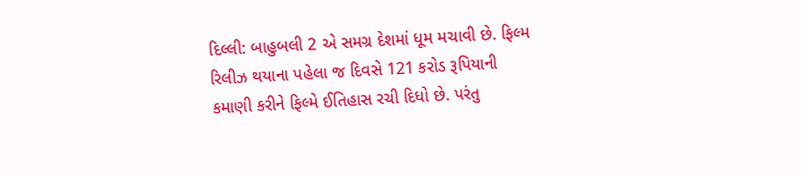દિલ્લી: બાહુબલી 2 એ સમગ્ર દેશમાં ધૂમ મચાવી છે. ફિલ્મ રિલીઝ થયાના પહેલા જ દિવસે 121 કરોડ રૂપિયાની કમાણી કરીને ફિલ્મે ઈતિહાસ રચી દિધો છે. પરંતુ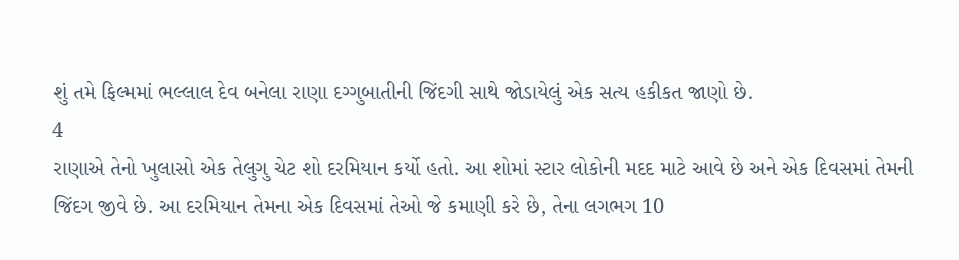શું તમે ફિલ્મમાં ભલ્લાલ દેવ બનેલા રાણા દગ્ગુબાતીની જિંદગી સાથે જોડાયેલું એક સત્ય હકીકત જાણો છે.
4
રાણાએ તેનો ખુલાસો એક તેલુગુ ચેટ શો દરમિયાન કર્યો હતો. આ શોમાં સ્ટાર લોકોની મદદ માટે આવે છે અને એક દિવસમાં તેમની જિંદગ જીવે છે. આ દરમિયાન તેમના એક દિવસમાં તેઓ જે કમાણી કરે છે, તેના લગભગ 10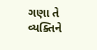ગણા તે વ્યક્તિને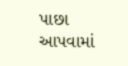પાછા આપવામાં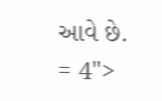આવે છે.
= 4">